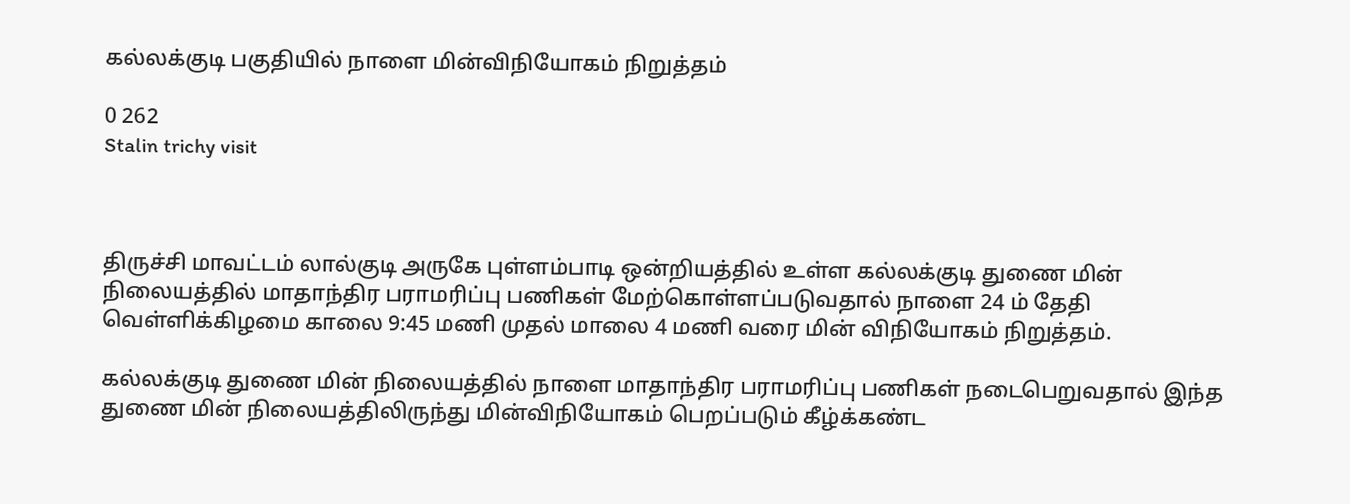கல்லக்குடி பகுதியில் நாளை மின்விநியோகம் நிறுத்தம்

0 262
Stalin trichy visit



திருச்சி மாவட்டம் லால்குடி அருகே புள்ளம்பாடி ஒன்றியத்தில் உள்ள கல்லக்குடி துணை மின் நிலையத்தில் மாதாந்திர பராமரிப்பு பணிகள் மேற்கொள்ளப்படுவதால் நாளை 24 ம் தேதி வெள்ளிக்கிழமை காலை 9:45 மணி முதல் மாலை 4 மணி வரை மின் விநியோகம் நிறுத்தம்.

கல்லக்குடி துணை மின் நிலையத்தில் நாளை மாதாந்திர பராமரிப்பு பணிகள் நடைபெறுவதால் இந்த துணை மின் நிலையத்திலிருந்து மின்விநியோகம் பெறப்படும் கீழ்க்கண்ட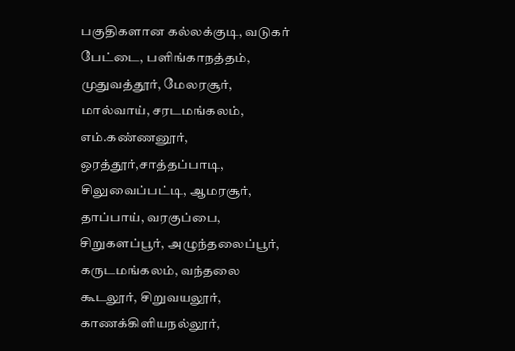பகுதிகளான கல்லக்குடி, வடுகர் பேட்டை, பளிங்காநத்தம், முதுவத்தூர், மேலரசூர், மால்வாய், சரடமங்கலம், எம்.கண்ணனூர், ஒரத்தூர்,சாத்தப்பாடி, சிலுவைப்பட்டி, ஆமரசூர், தாப்பாய், வரகுப்பை, சிறுகளப்பூர், அழுந்தலைப்பூர், கருடமங்கலம், வந்தலை கூடலூர், சிறுவயலூர், காணக்கிளியநல்லூர்,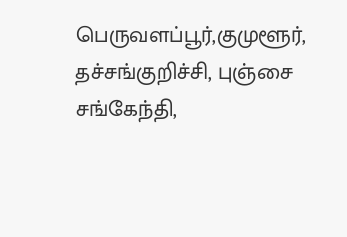பெருவளப்பூர்,குமுளூர், தச்சங்குறிச்சி, புஞ்சை சங்கேந்தி,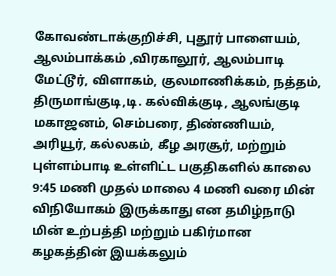கோவண்டாக்குறிச்சி, புதூர் பாளையம், ஆலம்பாக்கம் ,விரகாலூர், ஆலம்பாடி மேட்டூர், விளாகம், குலமாணிக்கம், நத்தம், திருமாங்குடி,டி. கல்விக்குடி, ஆலங்குடி மகாஜனம், செம்பரை, திண்ணியம், அரியூர், கல்லகம், கீழ அரசூர், மற்றும் புள்ளம்பாடி உள்ளிட்ட பகுதிகளில் காலை 9:45 மணி முதல் மாலை 4 மணி வரை மின் விநியோகம் இருக்காது என தமிழ்நாடு மின் உற்பத்தி மற்றும் பகிர்மான கழகத்தின் இயக்கலும்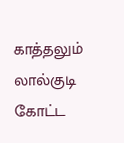காத்தலும் லால்குடி கோட்ட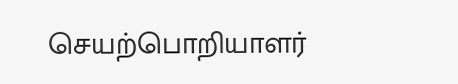செயற்பொறியாளர்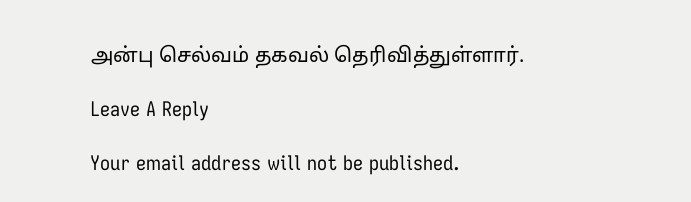அன்பு செல்வம் தகவல் தெரிவித்துள்ளார்.

Leave A Reply

Your email address will not be published.